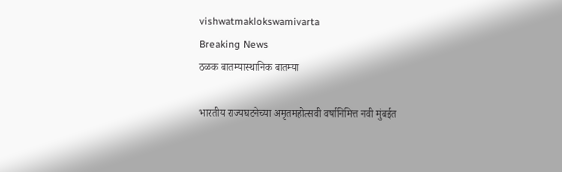vishwatmaklokswamivarta
Breaking News
ठळक बातम्यास्थानिक बातम्या

भारतीय राज्यघटनेच्या अमृतमहोत्सवी वर्षानिमित्त नवी मुंबईत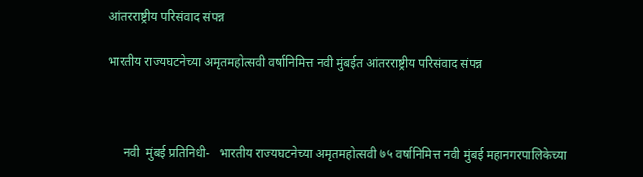आंतरराष्ट्रीय परिसंवाद संपन्न

भारतीय राज्यघटनेच्या अमृतमहोत्सवी वर्षानिमित्त नवी मुंबईत आंतरराष्ट्रीय परिसंवाद संपन्न



     नवी  मुंबई प्रतिनिधी-   भारतीय राज्यघटनेच्या अमृतमहोत्सवी ७५ वर्षानिमित्त नवी मुंबई महानगरपालिकेच्या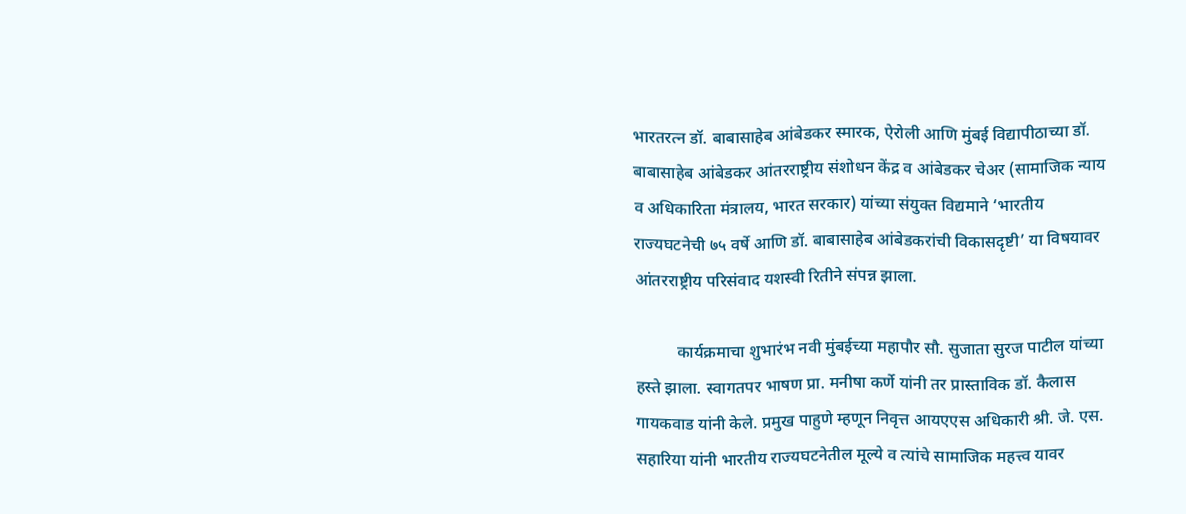भारतरत्न डॉ. बाबासाहेब आंबेडकर स्मारक, ऐरोली आणि मुंबई विद्यापीठाच्या डॉ. बाबासाहेब आंबेडकर आंतरराष्ट्रीय संशोधन केंद्र व आंबेडकर चेअर (सामाजिक न्याय व अधिकारिता मंत्रालय, भारत सरकार) यांच्या संयुक्त विद्यमाने ‘भारतीय राज्यघटनेची ७५ वर्षे आणि डॉ. बाबासाहेब आंबेडकरांची विकासदृष्टी’ या विषयावर आंतरराष्ट्रीय परिसंवाद यशस्वी रितीने संपन्न झाला.

          कार्यक्रमाचा शुभारंभ नवी मुंबईच्या महापौर सौ. सुजाता सुरज पाटील यांच्या हस्ते झाला. स्वागतपर भाषण प्रा. मनीषा कर्णे यांनी तर प्रास्ताविक डॉ. कैलास गायकवाड यांनी केले. प्रमुख पाहुणे म्हणून निवृत्त आयएएस अधिकारी श्री. जे. एस. सहारिया यांनी भारतीय राज्यघटनेतील मूल्ये व त्यांचे सामाजिक महत्त्व यावर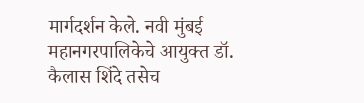मार्गदर्शन केले. नवी मुंबई महानगरपालिकेचे आयुक्त डॉ. कैलास शिंदे तसेच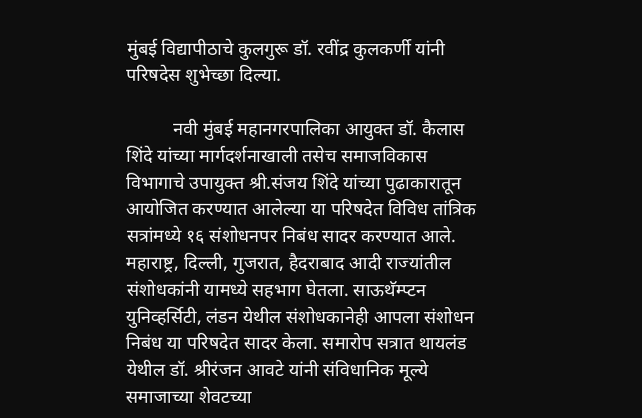मुंबई विद्यापीठाचे कुलगुरू डॉ. रवींद्र कुलकर्णी यांनी परिषदेस शुभेच्छा दिल्या.

          नवी मुंबई महानगरपालिका आयुक्त डॉ. कैलास शिंदे यांच्या मार्गदर्शनाखाली तसेच समाजविकास विभागाचे उपायुक्त श्री.संजय शिंदे यांच्या पुढाकारातून आयोजित करण्यात आलेल्या या परिषदेत विविध तांत्रिक सत्रांमध्ये १६ संशोधनपर निबंध सादर करण्यात आले. महाराष्ट्र, दिल्ली, गुजरात, हैदराबाद आदी राज्यांतील संशोधकांनी यामध्ये सहभाग घेतला. साऊथॅम्प्टन युनिव्हर्सिटी, लंडन येथील संशोधकानेही आपला संशोधन निबंध या परिषदेत सादर केला. समारोप सत्रात थायलंड येथील डॉ. श्रीरंजन आवटे यांनी संविधानिक मूल्ये समाजाच्या शेवटच्या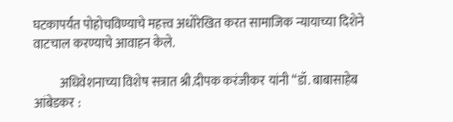घटकापर्यंत पोहोचविण्याचे महत्त्व अधोरेखित करत सामाजिक न्यायाच्या दिशेने वाटचाल करण्याचे आवाहन केले.

          अधिवेशनाच्या विशेष सत्रात श्री.दीपक करंजीकर यांनी “डॉ. बाबासाहेब आंबेडकर :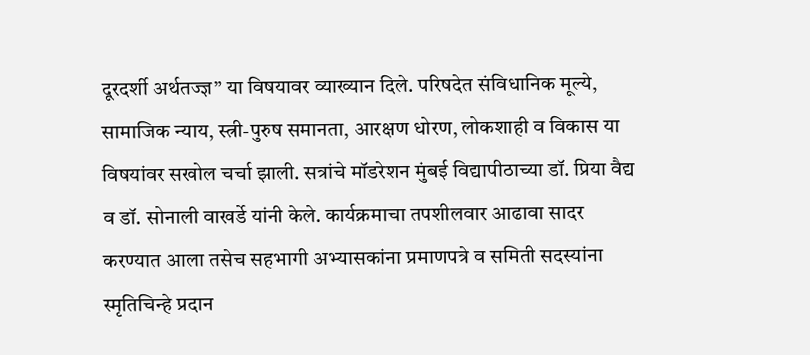दूरदर्शी अर्थतज्ज्ञ” या विषयावर व्याख्यान दिले. परिषदेत संविधानिक मूल्ये, सामाजिक न्याय, स्त्री-पुरुष समानता, आरक्षण धोरण, लोकशाही व विकास या विषयांवर सखोल चर्चा झाली. सत्रांचे मॉडरेशन मुंबई विद्यापीठाच्या डॉ. प्रिया वैद्य व डॉ. सोनाली वाखर्डे यांनी केले. कार्यक्रमाचा तपशीलवार आढावा सादर करण्यात आला तसेच सहभागी अभ्यासकांना प्रमाणपत्रे व समिती सदस्यांना स्मृतिचिन्हे प्रदान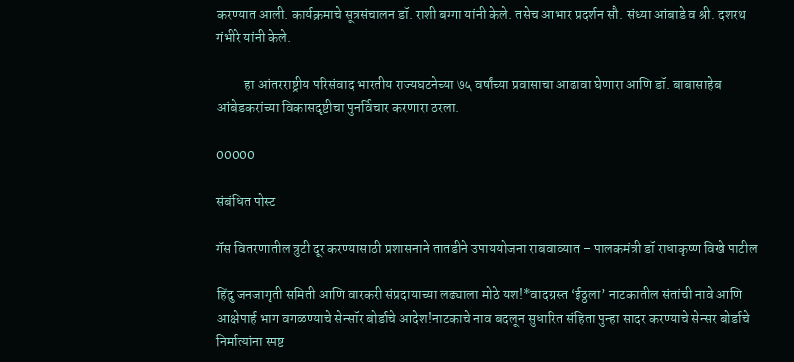करण्यात आली. कार्यक्रमाचे सूत्रसंचालन डॉ. राशी बग्गा यांनी केले. तसेच आभार प्रदर्शन सौ. संध्या आंबाडे व श्री. दशरथ गंभीरे यांनी केले.

          हा आंतरराष्ट्रीय परिसंवाद भारतीय राज्यघटनेच्या ७५ वर्षांच्या प्रवासाचा आढावा घेणारा आणि डॉ. बाबासाहेब आंबेडकरांच्या विकासदृष्टीचा पुनर्विचार करणारा ठरला.

00000

संबंधित पोस्ट

गॅस वितरणातील त्रुटी दूर करण्यासाठी प्रशासनाने तातडीने उपाययोजना राबवाव्यात – पालकमंत्री डॉ राधाकृष्ण विखे पाटील

हिंदु जनजागृती समिती आणि वारकरी संप्रदायाच्या लढ्याला मोठे यश!*वादग्रस्त ‘ईठ्ठला’ नाटकातील संतांची नावे आणि आक्षेपार्ह भाग वगळण्याचे सेन्सॉर बोर्डाचे आदेश!नाटकाचे नाव बदलून सुधारित संहिता पुन्हा सादर करण्याचे सेन्सर बोर्डाचे निर्मात्यांना स्पष्ट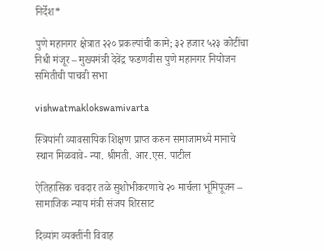निर्देश*

पुणे महानगर क्षेत्रात २२० प्रकल्पांची कामे; ३२ हजार ५२३ कोटींचा निधी मंजूर – मुख्यमंत्री देवेंद्र फडणवीस पुणे महानगर नियोजन समितीची पाचवी सभा

vishwatmaklokswamivarta

स्त्रियांनी व्यावसायिक शिक्षण प्राप्त करुन समाजामध्ये मानाचे स्थान मिळवावे- न्या. श्रीमती. आर.एस. पाटील

ऐतिहासिक चवदार तळे सुशोभीकरणाचे २० मार्चला भूमिपूजन – सामाजिक न्याय मंत्री संजय शिरसाट

दिव्यांग व्यक्तींनी विवाह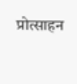प्रोत्साहन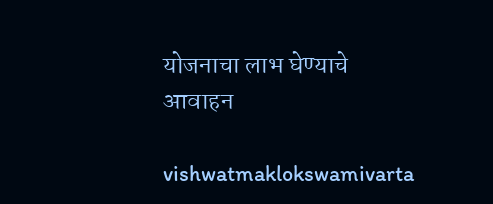योजनाचा लाभ घेण्याचे आवाहन

vishwatmaklokswamivarta